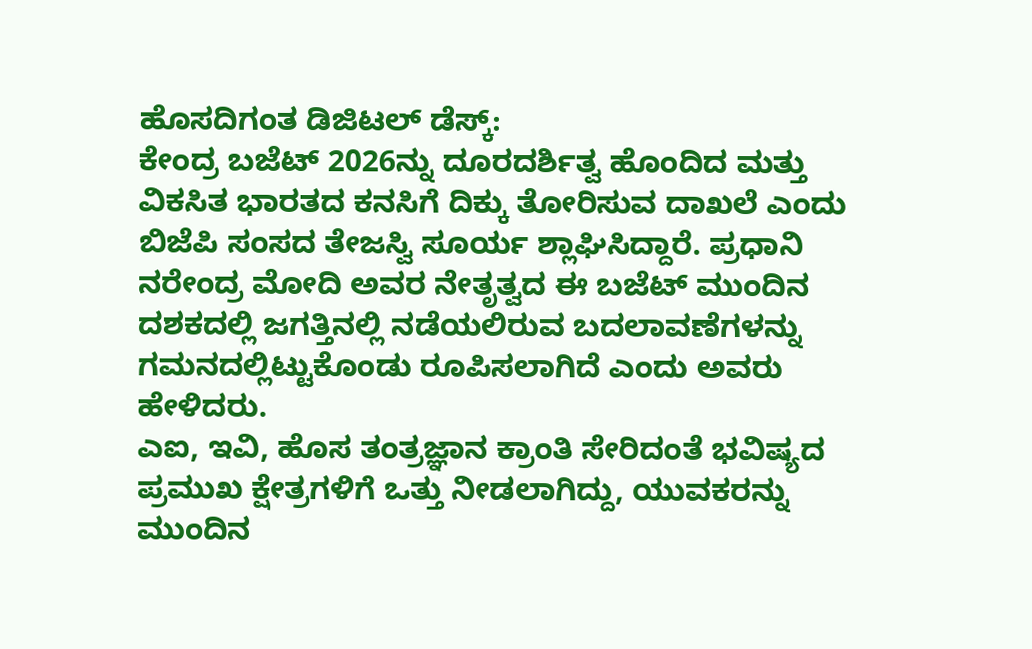ಹೊಸದಿಗಂತ ಡಿಜಿಟಲ್ ಡೆಸ್ಕ್:
ಕೇಂದ್ರ ಬಜೆಟ್ 2026ನ್ನು ದೂರದರ್ಶಿತ್ವ ಹೊಂದಿದ ಮತ್ತು ವಿಕಸಿತ ಭಾರತದ ಕನಸಿಗೆ ದಿಕ್ಕು ತೋರಿಸುವ ದಾಖಲೆ ಎಂದು ಬಿಜೆಪಿ ಸಂಸದ ತೇಜಸ್ವಿ ಸೂರ್ಯ ಶ್ಲಾಘಿಸಿದ್ದಾರೆ. ಪ್ರಧಾನಿ ನರೇಂದ್ರ ಮೋದಿ ಅವರ ನೇತೃತ್ವದ ಈ ಬಜೆಟ್ ಮುಂದಿನ ದಶಕದಲ್ಲಿ ಜಗತ್ತಿನಲ್ಲಿ ನಡೆಯಲಿರುವ ಬದಲಾವಣೆಗಳನ್ನು ಗಮನದಲ್ಲಿಟ್ಟುಕೊಂಡು ರೂಪಿಸಲಾಗಿದೆ ಎಂದು ಅವರು ಹೇಳಿದರು.
ಎಐ, ಇವಿ, ಹೊಸ ತಂತ್ರಜ್ಞಾನ ಕ್ರಾಂತಿ ಸೇರಿದಂತೆ ಭವಿಷ್ಯದ ಪ್ರಮುಖ ಕ್ಷೇತ್ರಗಳಿಗೆ ಒತ್ತು ನೀಡಲಾಗಿದ್ದು, ಯುವಕರನ್ನು ಮುಂದಿನ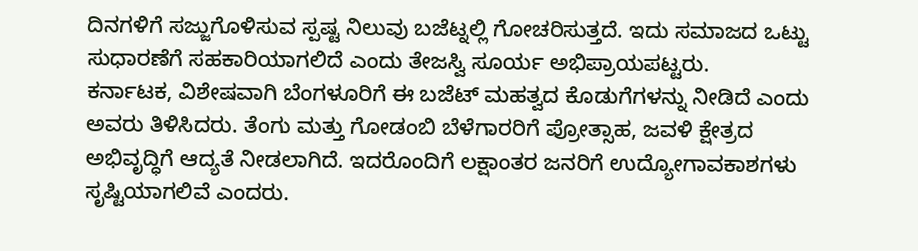ದಿನಗಳಿಗೆ ಸಜ್ಜುಗೊಳಿಸುವ ಸ್ಪಷ್ಟ ನಿಲುವು ಬಜೆಟ್ನಲ್ಲಿ ಗೋಚರಿಸುತ್ತದೆ. ಇದು ಸಮಾಜದ ಒಟ್ಟು ಸುಧಾರಣೆಗೆ ಸಹಕಾರಿಯಾಗಲಿದೆ ಎಂದು ತೇಜಸ್ವಿ ಸೂರ್ಯ ಅಭಿಪ್ರಾಯಪಟ್ಟರು.
ಕರ್ನಾಟಕ, ವಿಶೇಷವಾಗಿ ಬೆಂಗಳೂರಿಗೆ ಈ ಬಜೆಟ್ ಮಹತ್ವದ ಕೊಡುಗೆಗಳನ್ನು ನೀಡಿದೆ ಎಂದು ಅವರು ತಿಳಿಸಿದರು. ತೆಂಗು ಮತ್ತು ಗೋಡಂಬಿ ಬೆಳೆಗಾರರಿಗೆ ಪ್ರೋತ್ಸಾಹ, ಜವಳಿ ಕ್ಷೇತ್ರದ ಅಭಿವೃದ್ಧಿಗೆ ಆದ್ಯತೆ ನೀಡಲಾಗಿದೆ. ಇದರೊಂದಿಗೆ ಲಕ್ಷಾಂತರ ಜನರಿಗೆ ಉದ್ಯೋಗಾವಕಾಶಗಳು ಸೃಷ್ಟಿಯಾಗಲಿವೆ ಎಂದರು.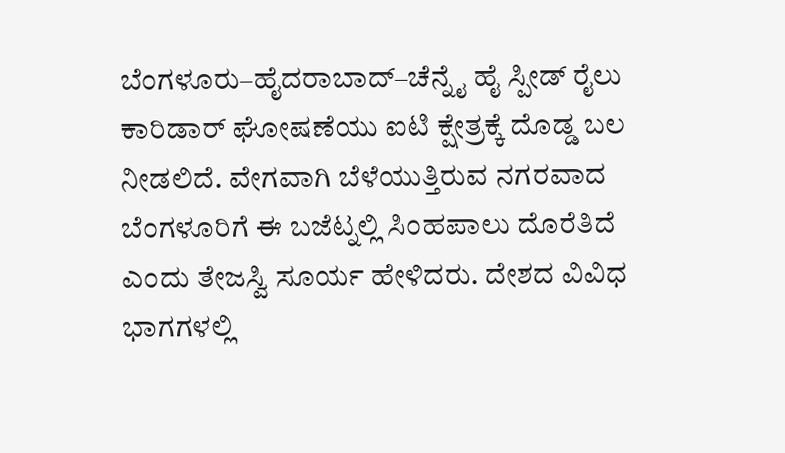ಬೆಂಗಳೂರು–ಹೈದರಾಬಾದ್–ಚೆನ್ನೈ ಹೈ ಸ್ಪೀಡ್ ರೈಲು ಕಾರಿಡಾರ್ ಘೋಷಣೆಯು ಐಟಿ ಕ್ಷೇತ್ರಕ್ಕೆ ದೊಡ್ಡ ಬಲ ನೀಡಲಿದೆ. ವೇಗವಾಗಿ ಬೆಳೆಯುತ್ತಿರುವ ನಗರವಾದ ಬೆಂಗಳೂರಿಗೆ ಈ ಬಜೆಟ್ನಲ್ಲಿ ಸಿಂಹಪಾಲು ದೊರೆತಿದೆ ಎಂದು ತೇಜಸ್ವಿ ಸೂರ್ಯ ಹೇಳಿದರು. ದೇಶದ ವಿವಿಧ ಭಾಗಗಳಲ್ಲಿ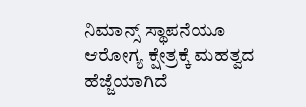ನಿಮಾನ್ಸ್ ಸ್ಥಾಪನೆಯೂ ಆರೋಗ್ಯ ಕ್ಷೇತ್ರಕ್ಕೆ ಮಹತ್ವದ ಹೆಜ್ಜೆಯಾಗಿದೆ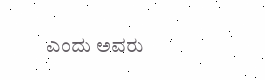ಎಂದು ಅವರು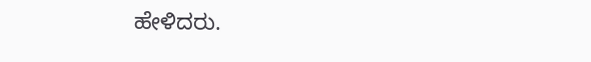ಹೇಳಿದರು.